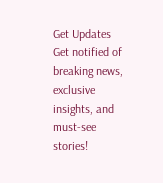Get Updates
Get notified of breaking news, exclusive insights, and must-see stories!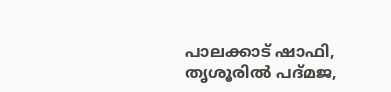പാലക്കാട് ഷാഫി, തൃശൂരില്‍ പദ്മജ,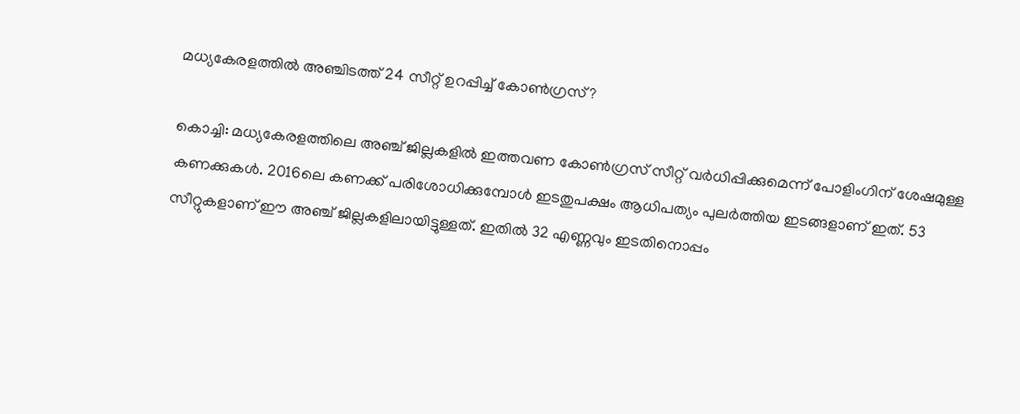മധ്യകേരളത്തില്‍ അഞ്ചിടത്ത് 24 സീറ്റ് ഉറപ്പിച്ച് കോണ്‍ഗ്രസ്?

കൊച്ചി: മധ്യകേരളത്തിലെ അഞ്ച് ജില്ലകളില്‍ ഇത്തവണ കോണ്‍ഗ്രസ് സീറ്റ് വര്‍ധിപ്പിക്കുമെന്ന് പോളിംഗിന് ശേഷമുള്ള കണക്കുകള്‍. 2016ലെ കണക്ക് പരിശോധിക്കുമ്പോള്‍ ഇടതുപക്ഷം ആധിപത്യം പുലര്‍ത്തിയ ഇടങ്ങളാണ് ഇത്. 53 സീറ്റുകളാണ് ഈ അഞ്ച് ജില്ലകളിലായിട്ടുള്ളത്. ഇതില്‍ 32 എണ്ണവും ഇടതിനൊപ്പം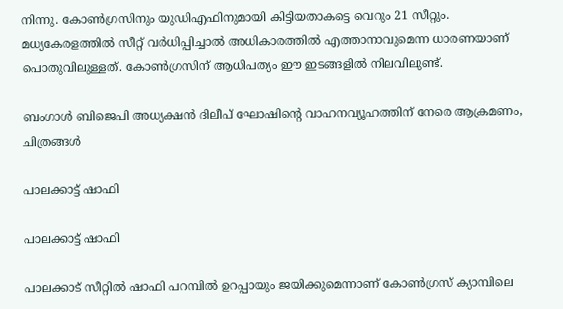നിന്നു. കോണ്‍ഗ്രസിനും യുഡിഎഫിനുമായി കിട്ടിയതാകട്ടെ വെറും 21 സീറ്റും. മധ്യകേരളത്തില്‍ സീറ്റ് വര്‍ധിപ്പിച്ചാല്‍ അധികാരത്തില്‍ എത്താനാവുമെന്ന ധാരണയാണ് പൊതുവിലുള്ളത്. കോണ്‍ഗ്രസിന് ആധിപത്യം ഈ ഇടങ്ങളില്‍ നിലവിലുണ്ട്.

ബംഗാള്‍ ബിജെപി അധ്യക്ഷന്‍ ദിലീപ് ഘോഷിന്റെ വാഹനവ്യൂഹത്തിന് നേരെ ആക്രമണം, ചിത്രങ്ങള്‍

പാലക്കാട്ട് ഷാഫി

പാലക്കാട്ട് ഷാഫി

പാലക്കാട് സീറ്റില്‍ ഷാഫി പറമ്പില്‍ ഉറപ്പായും ജയിക്കുമെന്നാണ് കോണ്‍ഗ്രസ് ക്യാമ്പിലെ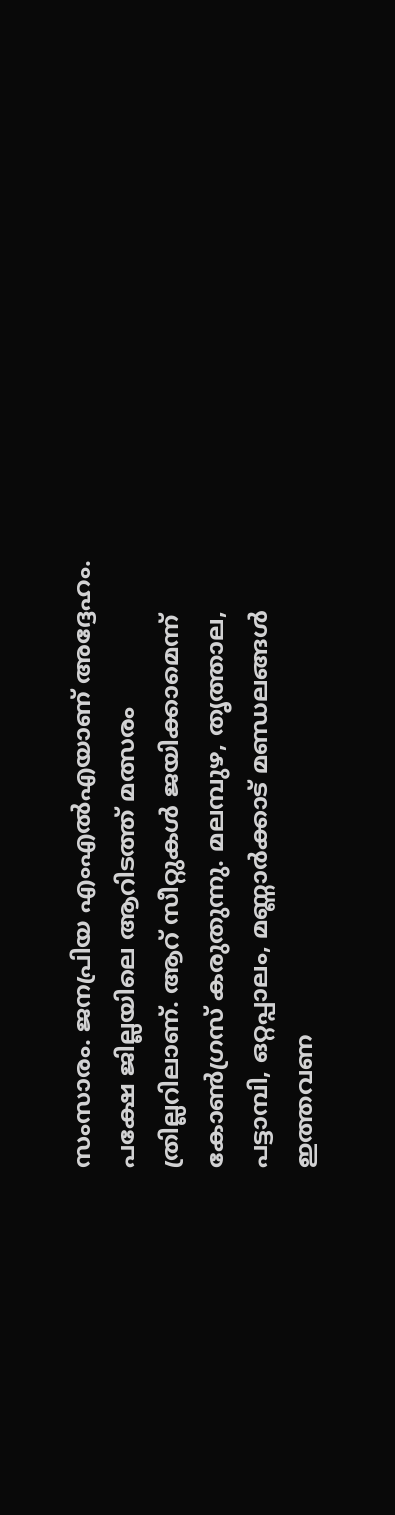സംസാരം. ജനപ്രിയ എംഎല്‍എയാണ് അദ്ദേഹം. പക്ഷേ ജില്ലയിലെ ആറിടത്ത് മത്സരം ത്രില്ലറിലാണ്. ആറ് സീറ്റുകള്‍ ജയിക്കാമെന്ന് കോണ്‍ഗ്രസ് കരുതുന്നു. മലമ്പുഴ, തൃത്താല, പട്ടാമ്പി, ഒറ്റപ്പാലം, മണ്ണാര്‍ക്കാട് മണ്ഡലങ്ങള്‍ ഇത്തവണ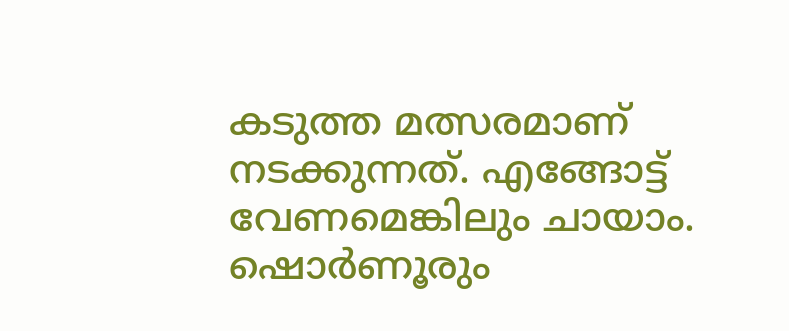കടുത്ത മത്സരമാണ് നടക്കുന്നത്. എങ്ങോട്ട് വേണമെങ്കിലും ചായാം. ഷൊര്‍ണൂരും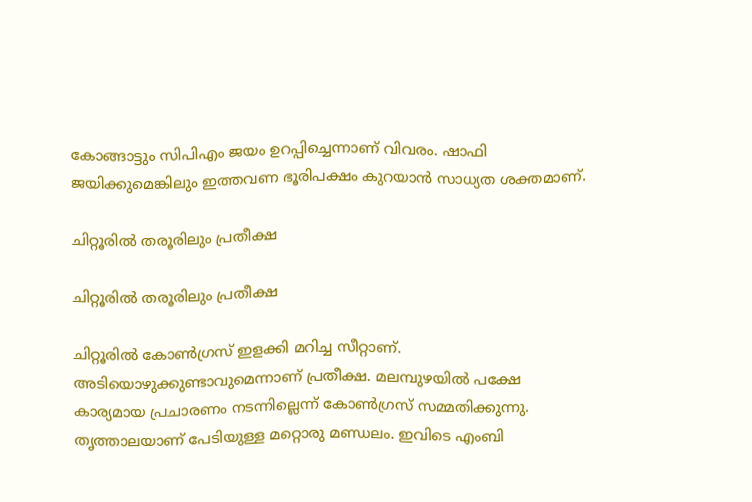കോങ്ങാട്ടും സിപിഎം ജയം ഉറപ്പിച്ചെന്നാണ് വിവരം. ഷാഫി ജയിക്കുമെങ്കിലും ഇത്തവണ ഭൂരിപക്ഷം കുറയാന്‍ സാധ്യത ശക്തമാണ്.

ചിറ്റൂരില്‍ തരൂരിലും പ്രതീക്ഷ

ചിറ്റൂരില്‍ തരൂരിലും പ്രതീക്ഷ

ചിറ്റൂരില്‍ കോണ്‍ഗ്രസ് ഇളക്കി മറിച്ച സീറ്റാണ്. അടിയൊഴുക്കുണ്ടാവുമെന്നാണ് പ്രതീക്ഷ. മലമ്പുഴയില്‍ പക്ഷേ കാര്യമായ പ്രചാരണം നടന്നില്ലെന്ന് കോണ്‍ഗ്രസ് സമ്മതിക്കുന്നു. തൃത്താലയാണ് പേടിയുള്ള മറ്റൊരു മണ്ഡലം. ഇവിടെ എംബി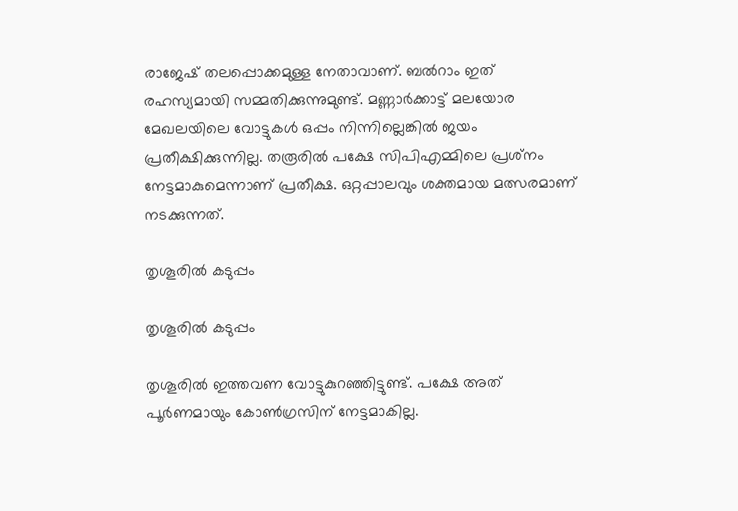രാജേഷ് തലപ്പൊക്കമുള്ള നേതാവാണ്. ബല്‍റാം ഇത് രഹസ്യമായി സമ്മതിക്കുന്നുമുണ്ട്. മണ്ണാര്‍ക്കാട്ട് മലയോര മേഖലയിലെ വോട്ടുകള്‍ ഒപ്പം നിന്നില്ലെങ്കില്‍ ജയം പ്രതീക്ഷിക്കുന്നില്ല. തരൂരില്‍ പക്ഷേ സിപിഎമ്മിലെ പ്രശ്‌നം നേട്ടമാകുമെന്നാണ് പ്രതീക്ഷ. ഒറ്റപ്പാലവും ശക്തമായ മത്സരമാണ് നടക്കുന്നത്.

തൃശൂരില്‍ കടുപ്പം

തൃശൂരില്‍ കടുപ്പം

തൃശൂരില്‍ ഇത്തവണ വോട്ടുകുറഞ്ഞിട്ടുണ്ട്. പക്ഷേ അത് പൂര്‍ണമായും കോണ്‍ഗ്രസിന് നേട്ടമാകില്ല.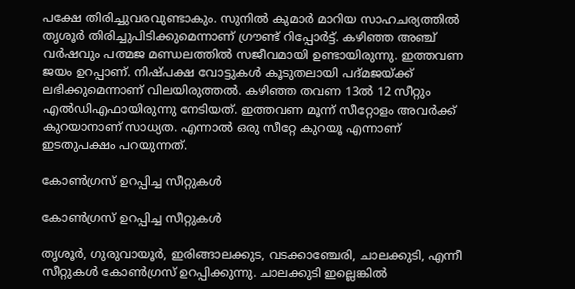പക്ഷേ തിരിച്ചുവരവുണ്ടാകും. സുനില്‍ കുമാര്‍ മാറിയ സാഹചര്യത്തില്‍ തൃശൂര്‍ തിരിച്ചുപിടിക്കുമെന്നാണ് ഗ്രൗണ്ട് റിപ്പോര്‍ട്ട്. കഴിഞ്ഞ അഞ്ച് വര്‍ഷവും പത്മജ മണ്ഡലത്തില്‍ സജീവമായി ഉണ്ടായിരുന്നു. ഇത്തവണ ജയം ഉറപ്പാണ്. നിഷ്പക്ഷ വോട്ടുകള്‍ കൂടുതലായി പദ്മജയ്ക്ക് ലഭിക്കുമെന്നാണ് വിലയിരുത്തല്‍. കഴിഞ്ഞ തവണ 13ല്‍ 12 സീറ്റും എല്‍ഡിഎഫായിരുന്നു നേടിയത്. ഇത്തവണ മൂന്ന് സീറ്റോളം അവര്‍ക്ക് കുറയാനാണ് സാധ്യത. എന്നാല്‍ ഒരു സീറ്റേ കുറയൂ എന്നാണ് ഇടതുപക്ഷം പറയുന്നത്.

കോണ്‍ഗ്രസ് ഉറപ്പിച്ച സീറ്റുകള്‍

കോണ്‍ഗ്രസ് ഉറപ്പിച്ച സീറ്റുകള്‍

തൃശൂര്‍, ഗുരുവായൂര്‍, ഇരിങ്ങാലക്കുട, വടക്കാഞ്ചേരി, ചാലക്കുടി, എന്നീ സീറ്റുകള്‍ കോണ്‍ഗ്രസ് ഉറപ്പിക്കുന്നു. ചാലക്കുടി ഇല്ലെങ്കില്‍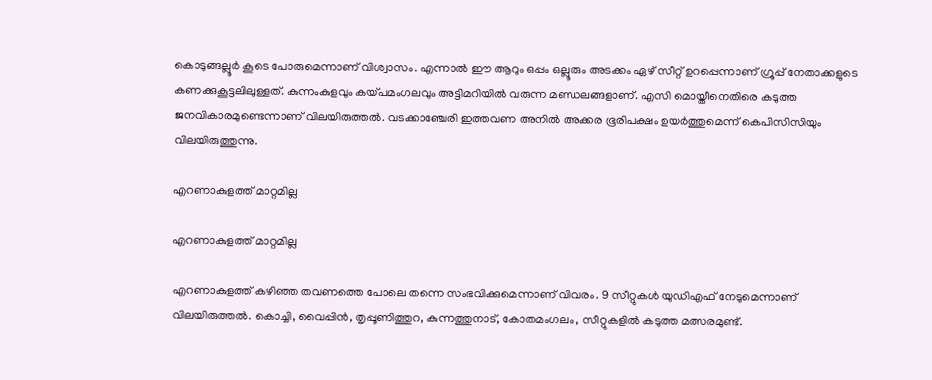കൊടുങ്ങല്ലൂര്‍ കൂടെ പോരുമെന്നാണ് വിശ്വാസം. എന്നാല്‍ ഈ ആറും ഒപ്പം ഒല്ലൂരും അടക്കം ഏഴ് സീറ്റ് ഉറപ്പെന്നാണ് ഗ്രൂപ്പ് നേതാക്കളുടെ കണക്കുകൂട്ടലിലുള്ളത്. കുന്നംകുളവും കയ്പമംഗലവും അട്ടിമറിയില്‍ വരുന്ന മണ്ഡലങ്ങളാണ്. എസി മൊയ്തീനെതിരെ കടുത്ത ജനവികാരമുണ്ടെന്നാണ് വിലയിരുത്തല്‍. വടക്കാഞ്ചേരി ഇത്തവണ അനില്‍ അക്കര ഭൂരിപക്ഷം ഉയര്‍ത്തുമെന്ന് കെപിസിസിയും വിലയിരുത്തുന്നു.

എറണാകുളത്ത് മാറ്റമില്ല

എറണാകുളത്ത് മാറ്റമില്ല

എറണാകുളത്ത് കഴിഞ്ഞ തവണത്തെ പോലെ തന്നെ സംഭവിക്കുമെന്നാണ് വിവരം. 9 സീറ്റുകള്‍ യുഡിഎഫ് നേടുമെന്നാണ് വിലയിരുത്തല്‍. കൊച്ചി, വൈപ്പിന്‍, തൃപ്പൂണിത്തുറ, കുന്നത്തുനാട്, കോതമംഗലം, സീറ്റുകളില്‍ കടുത്ത മത്സരമുണ്ട്.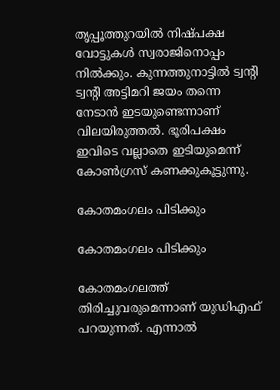തൃപ്പൂത്തുറയില്‍ നിഷ്പക്ഷ വോട്ടുകള്‍ സ്വരാജിനൊപ്പം നില്‍ക്കും. കുന്നത്തുനാട്ടില്‍ ട്വന്റി ട്വന്റി അട്ടിമറി ജയം തന്നെ നേടാന്‍ ഇടയുണ്ടെന്നാണ് വിലയിരുത്തല്‍. ഭൂരിപക്ഷം ഇവിടെ വല്ലാതെ ഇടിയുമെന്ന് കോണ്‍ഗ്രസ് കണക്കുകൂട്ടുന്നു.

കോതമംഗലം പിടിക്കും

കോതമംഗലം പിടിക്കും

കോതമംഗലത്ത് തിരിച്ചുവരുമെന്നാണ് യുഡിഎഫ് പറയുന്നത്. എന്നാല്‍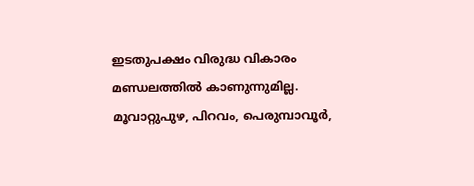ഇടതുപക്ഷം വിരുദ്ധ വികാരം മണ്ഡലത്തില്‍ കാണുന്നുമില്ല. മൂവാറ്റുപുഴ, പിറവം, പെരുമ്പാവൂര്‍,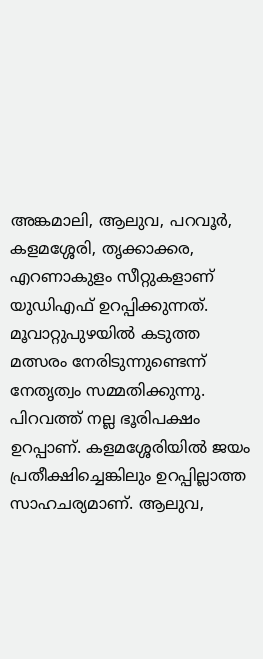അങ്കമാലി, ആലുവ, പറവൂര്‍, കളമശ്ശേരി, തൃക്കാക്കര, എറണാകുളം സീറ്റുകളാണ് യുഡിഎഫ് ഉറപ്പിക്കുന്നത്. മൂവാറ്റുപുഴയില്‍ കടുത്ത മത്സരം നേരിടുന്നുണ്ടെന്ന് നേതൃത്വം സമ്മതിക്കുന്നു. പിറവത്ത് നല്ല ഭൂരിപക്ഷം ഉറപ്പാണ്. കളമശ്ശേരിയില്‍ ജയം പ്രതീക്ഷിച്ചെങ്കിലും ഉറപ്പില്ലാത്ത സാഹചര്യമാണ്. ആലുവ,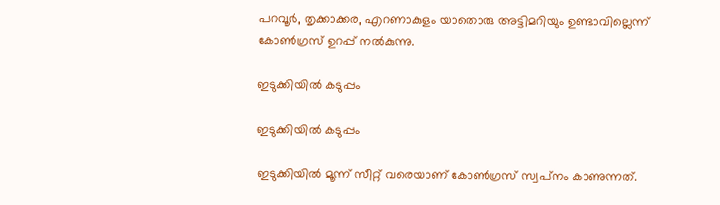പറവൂര്‍, തൃക്കാക്കര, എറണാകുളം യാതൊരു അട്ടിമറിയും ഉണ്ടാവില്ലെന്ന് കോണ്‍ഗ്രസ് ഉറപ്പ് നല്‍കുന്നു.

ഇടുക്കിയില്‍ കടുപ്പം

ഇടുക്കിയില്‍ കടുപ്പം

ഇടുക്കിയില്‍ മൂന്ന് സീറ്റ് വരെയാണ് കോണ്‍ഗ്രസ് സ്വപ്‌നം കാണുന്നത്.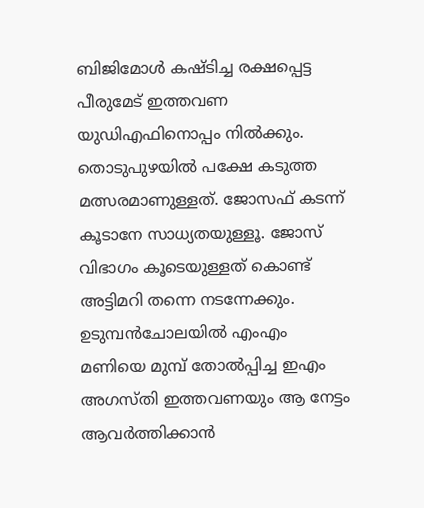ബിജിമോള്‍ കഷ്ടിച്ച രക്ഷപ്പെട്ട പീരുമേട് ഇത്തവണ യുഡിഎഫിനൊപ്പം നില്‍ക്കും. തൊടുപുഴയില്‍ പക്ഷേ കടുത്ത മത്സരമാണുള്ളത്. ജോസഫ് കടന്ന് കൂടാനേ സാധ്യതയുള്ളൂ. ജോസ് വിഭാഗം കൂടെയുള്ളത് കൊണ്ട് അട്ടിമറി തന്നെ നടന്നേക്കും. ഉടുമ്പന്‍ചോലയില്‍ എംഎം മണിയെ മുമ്പ് തോല്‍പ്പിച്ച ഇഎം അഗസ്തി ഇത്തവണയും ആ നേട്ടം ആവര്‍ത്തിക്കാന്‍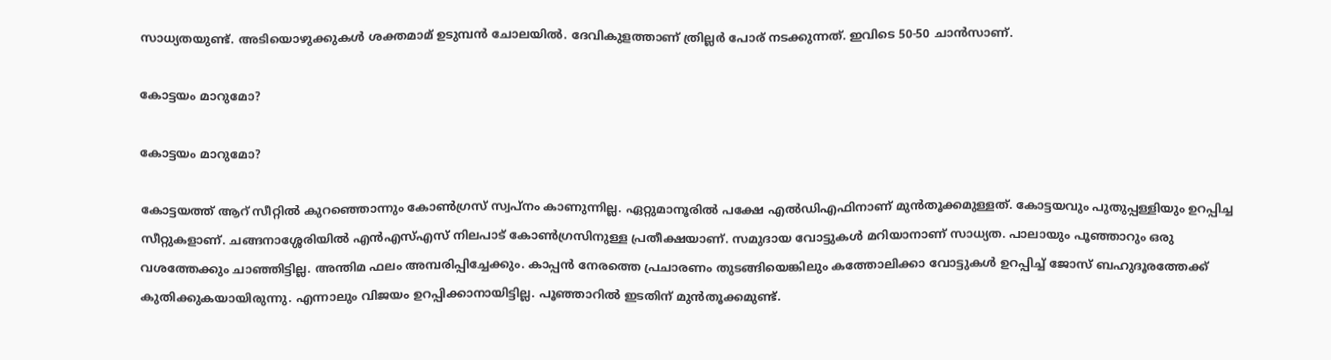സാധ്യതയുണ്ട്. അടിയൊഴുക്കുകള്‍ ശക്തമാമ് ഉടുമ്പന്‍ ചോലയില്‍. ദേവികുളത്താണ് ത്രില്ലര്‍ പോര് നടക്കുന്നത്. ഇവിടെ 50-50 ചാന്‍സാണ്.

കോട്ടയം മാറുമോ?

കോട്ടയം മാറുമോ?

കോട്ടയത്ത് ആറ് സീറ്റില്‍ കുറഞ്ഞൊന്നും കോണ്‍ഗ്രസ് സ്വപ്‌നം കാണുന്നില്ല. ഏറ്റുമാനൂരില്‍ പക്ഷേ എല്‍ഡിഎഫിനാണ് മുന്‍തൂക്കമുള്ളത്. കോട്ടയവും പുതുപ്പള്ളിയും ഉറപ്പിച്ച സീറ്റുകളാണ്. ചങ്ങനാശ്ശേരിയില്‍ എന്‍എസ്എസ് നിലപാട് കോണ്‍ഗ്രസിനുള്ള പ്രതീക്ഷയാണ്. സമുദായ വോട്ടുകള്‍ മറിയാനാണ് സാധ്യത. പാലായും പൂഞ്ഞാറും ഒരു വശത്തേക്കും ചാഞ്ഞിട്ടില്ല. അന്തിമ ഫലം അമ്പരിപ്പിച്ചേക്കും. കാപ്പന്‍ നേരത്തെ പ്രചാരണം തുടങ്ങിയെങ്കിലും കത്തോലിക്കാ വോട്ടുകള്‍ ഉറപ്പിച്ച് ജോസ് ബഹുദൂരത്തേക്ക് കുതിക്കുകയായിരുന്നു. എന്നാലും വിജയം ഉറപ്പിക്കാനായിട്ടില്ല. പൂഞ്ഞാറില്‍ ഇടതിന് മുന്‍തൂക്കമുണ്ട്.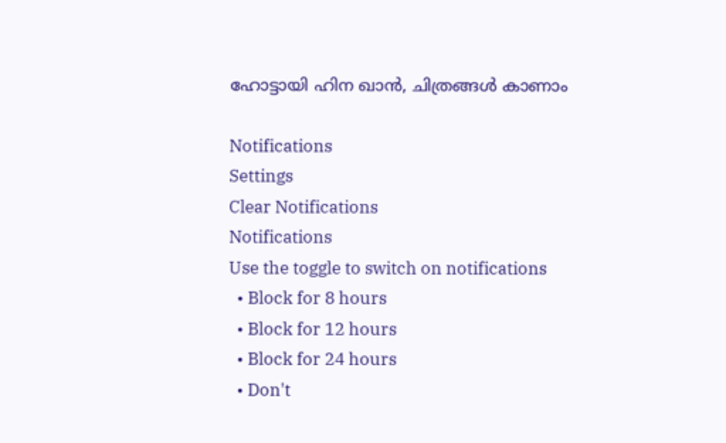ഹോട്ടായി ഹിന ഖാൻ, ചിത്രങ്ങൾ കാണാം

Notifications
Settings
Clear Notifications
Notifications
Use the toggle to switch on notifications
  • Block for 8 hours
  • Block for 12 hours
  • Block for 24 hours
  • Don't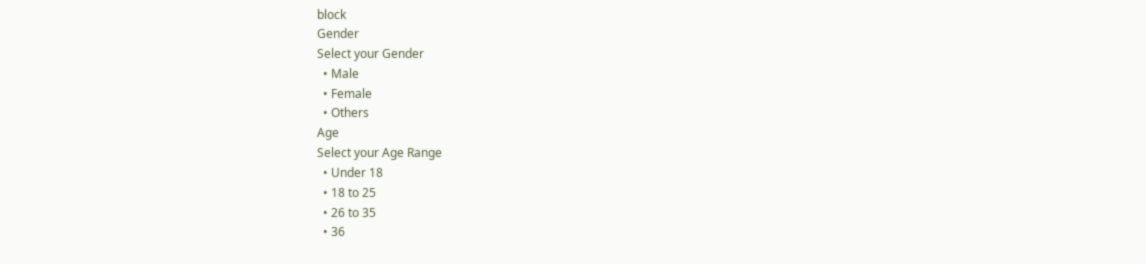block
Gender
Select your Gender
  • Male
  • Female
  • Others
Age
Select your Age Range
  • Under 18
  • 18 to 25
  • 26 to 35
  • 36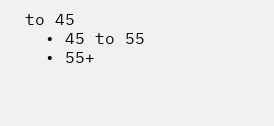to 45
  • 45 to 55
  • 55+